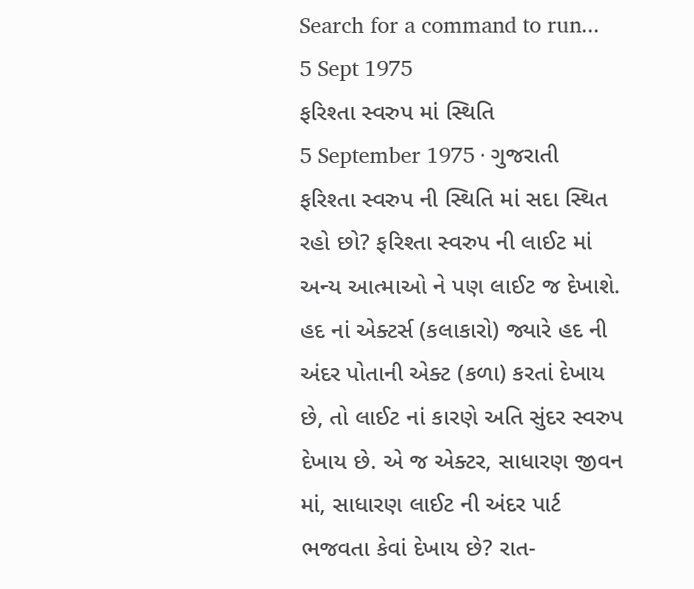Search for a command to run...
5 Sept 1975
ફરિશ્તા સ્વરુપ માં સ્થિતિ
5 September 1975 · ગુજરાતી
ફરિશ્તા સ્વરુપ ની સ્થિતિ માં સદા સ્થિત રહો છો? ફરિશ્તા સ્વરુપ ની લાઈટ માં અન્ય આત્માઓ ને પણ લાઈટ જ દેખાશે. હદ નાં એક્ટર્સ (કલાકારો) જ્યારે હદ ની અંદર પોતાની એક્ટ (કળા) કરતાં દેખાય છે, તો લાઈટ નાં કારણે અતિ સુંદર સ્વરુપ દેખાય છે. એ જ એક્ટર, સાધારણ જીવન માં, સાધારણ લાઈટ ની અંદર પાર્ટ ભજવતા કેવાં દેખાય છે? રાત-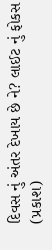દિવસ નું અંતર દેખાય છે ને? લાઈટ નું ફોકસ (પ્રકાશ)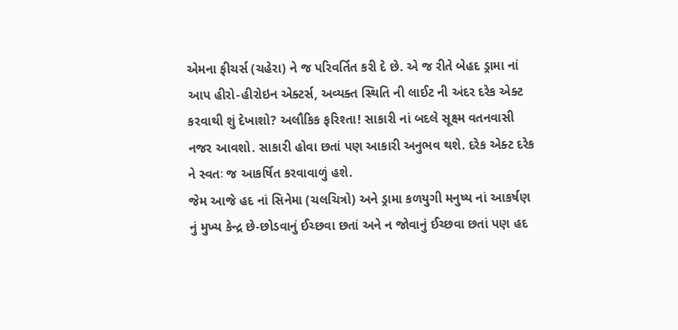એમના ફીચર્સ (ચહેરા) ને જ પરિવર્તિત કરી દે છે. એ જ રીતે બેહદ ડ્રામા નાં આપ હીરો-હીરોઇન એક્ટર્સ, અવ્યક્ત સ્થિતિ ની લાઈટ ની અંદર દરેક એક્ટ કરવાથી શું દેખાશો? અલૌકિક ફરિશ્તા! સાકારી નાં બદલે સૂક્ષ્મ વતનવાસી નજર આવશો. સાકારી હોવા છતાં પણ આકારી અનુભવ થશે. દરેક એક્ટ દરેક ને સ્વતઃ જ આકર્ષિત કરવાવાળું હશે.
જેમ આજે હદ નાં સિનેમા (ચલચિત્રો) અને ડ્રામા કળયુગી મનુષ્ય નાં આકર્ષણ નું મુખ્ય કેન્દ્ર છે-છોડવાનું ઈચ્છવા છતાં અને ન જોવાનું ઈચ્છવા છતાં પણ હદ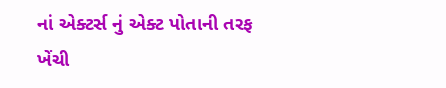નાં એક્ટર્સ નું એક્ટ પોતાની તરફ ખેંચી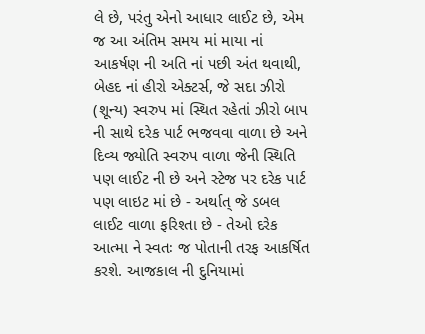લે છે, પરંતુ એનો આધાર લાઈટ છે, એમ જ આ અંતિમ સમય માં માયા નાં આકર્ષણ ની અતિ નાં પછી અંત થવાથી, બેહદ નાં હીરો એક્ટર્સ, જે સદા ઝીરો (શૂન્ય) સ્વરુપ માં સ્થિત રહેતાં ઝીરો બાપ ની સાથે દરેક પાર્ટ ભજવવા વાળા છે અને દિવ્ય જ્યોતિ સ્વરુપ વાળા જેની સ્થિતિ પણ લાઈટ ની છે અને સ્ટેજ પર દરેક પાર્ટ પણ લાઇટ માં છે - અર્થાત્ જે ડબલ લાઈટ વાળા ફરિશ્તા છે - તેઓ દરેક આત્મા ને સ્વતઃ જ પોતાની તરફ આકર્ષિત કરશે. આજકાલ ની દુનિયામાં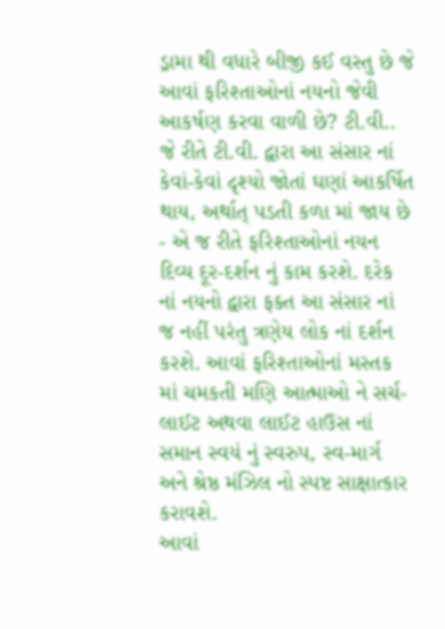ડ્રામા થી વધારે બીજી કઈ વસ્તુ છે જે આવાં ફરિશ્તાઓનાં નયનો જેવી આકર્ષણ કરવા વાળી છે? ટી.વી.. જે રીતે ટી.વી. દ્વારા આ સંસાર નાં કેવાં-કેવાં દૃશ્યો જોતાં ઘણાં આકર્ષિત થાય, અર્થાત્ પડતી કળા માં જાય છે - એ જ રીતે ફરિશ્તાઓનાં નયન દિવ્ય દૂર-દર્શન નું કામ કરશે. દરેક નાં નયનો દ્વારા ફક્ત આ સંસાર નાં જ નહીં પરંતુ ત્રણેય લોક નાં દર્શન કરશે. આવાં ફરિશ્તાઓનાં મસ્તક માં ચમકતી મણિ આત્માઓ ને સર્ચ-લાઈટ અથવા લાઈટ હાઉસ નાં સમાન સ્વયં નું સ્વરુપ, સ્વ-માર્ગ અને શ્રેષ્ઠ મંઝિલ નો સ્પષ્ટ સાક્ષાત્કાર કરાવશે.
આવાં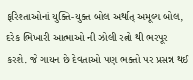ફરિશ્તાઓનાં યુક્તિ-યુક્ત બોલ અર્થાત્ અમૂલ્ય બોલ, દરેક ભિખારી આત્માઓ ની ઝોલી રત્નો થી ભરપૂર કરશે. જે ગાયન છે દેવતાઓ પણ ભક્તો પર પ્રસન્ન થઈ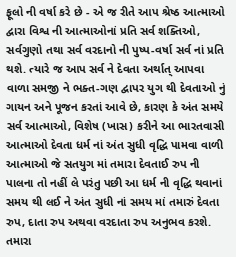ફૂલો ની વર્ષા કરે છે - એ જ રીતે આપ શ્રેષ્ઠ આત્માઓ દ્વારા વિશ્વ ની આત્માઓનાં પ્રતિ સર્વ શક્તિઓ, સર્વગુણો તથા સર્વ વરદાનો ની પુષ્પ-વર્ષા સર્વ નાં પ્રતિ થશે. ત્યારે જ આપ સર્વ ને દેવતા અર્થાત્ આપવા વાળા સમજી ને ભક્ત-ગણ દ્વાપર યુગ થી દેવતાઓ નું ગાયન અને પૂજન કરતાં આવે છે, કારણ કે અંત સમયે સર્વ આત્માઓ, વિશેષ (ખાસ) કરીને આ ભારતવાસી આત્માઓ દેવતા ધર્મ નાં અંત સુધી વૃદ્ધિ પામવા વાળી આત્માઓ જે સતયુગ માં તમારા દેવતાઈ રુપ ની પાલના તો નહીં લે પરંતુ પછી આ ધર્મ ની વૃદ્ધિ થવાનાં સમય થી લઈ ને અંત સુધી નાં સમય માં તમારું દેવતા રુપ, દાતા રુપ અથવા વરદાતા રુપ અનુભવ કરશે. તમારા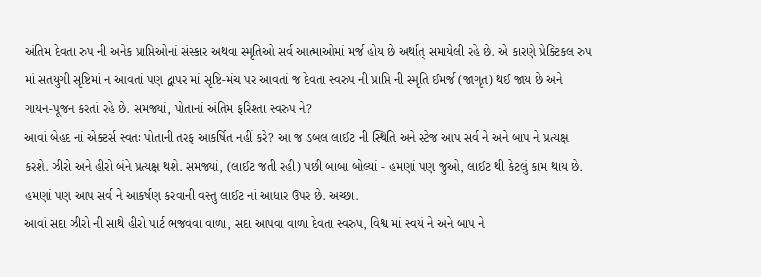અંતિમ દેવતા રુપ ની અનેક પ્રાપ્તિઓનાં સંસ્કાર અથવા સ્મૃતિઓ સર્વ આત્માઓમાં મર્જ હોય છે અર્થાત્ સમાયેલી રહે છે. એ કારણે પ્રેક્ટિકલ રુપ માં સતયુગી સૃષ્ટિમાં ન આવતાં પણ દ્વાપર માં સૃષ્ટિ-મંચ પર આવતાં જ દેવતા સ્વરુપ ની પ્રાપ્તિ ની સ્મૃતિ ઈમર્જ (જાગૃત) થઈ જાય છે અને ગાયન-પૂજન કરતાં રહે છે. સમજ્યાં, પોતાનાં અંતિમ ફરિશ્તા સ્વરુપ ને?
આવાં બેહદ નાં એક્ટર્સ સ્વતઃ પોતાની તરફ આકર્ષિત નહીં કરે? આ જ ડબલ લાઈટ ની સ્થિતિ અને સ્ટેજ આપ સર્વ ને અને બાપ ને પ્રત્યક્ષ કરશે. ઝીરો અને હીરો બંને પ્રત્યક્ષ થશે. સમજ્યાં, (લાઈટ જતી રહી) પછી બાબા બોલ્યાં - હમણાં પણ જુઓ, લાઈટ થી કેટલું કામ થાય છે. હમણાં પણ આપ સર્વ ને આકર્ષણ કરવાની વસ્તુ લાઈટ નાં આધાર ઉપર છે. અચ્છા.
આવાં સદા ઝીરો ની સાથે હીરો પાર્ટ ભજવવા વાળા, સદા આપવા વાળા દેવતા સ્વરુપ, વિશ્વ માં સ્વયં ને અને બાપ ને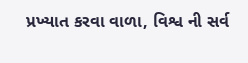પ્રખ્યાત કરવા વાળા, વિશ્વ ની સર્વ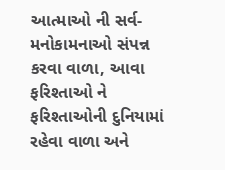આત્માઓ ની સર્વ-મનોકામનાઓ સંપન્ન કરવા વાળા, આવા ફરિશ્તાઓ ને ફરિશ્તાઓની દુનિયામાં રહેવા વાળા અને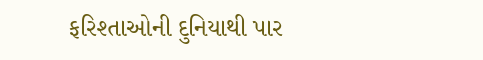ફરિશ્તાઓની દુનિયાથી પાર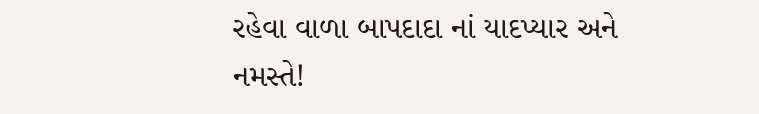રહેવા વાળા બાપદાદા નાં યાદપ્યાર અને નમસ્તે!